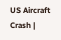US Aircraft Crash |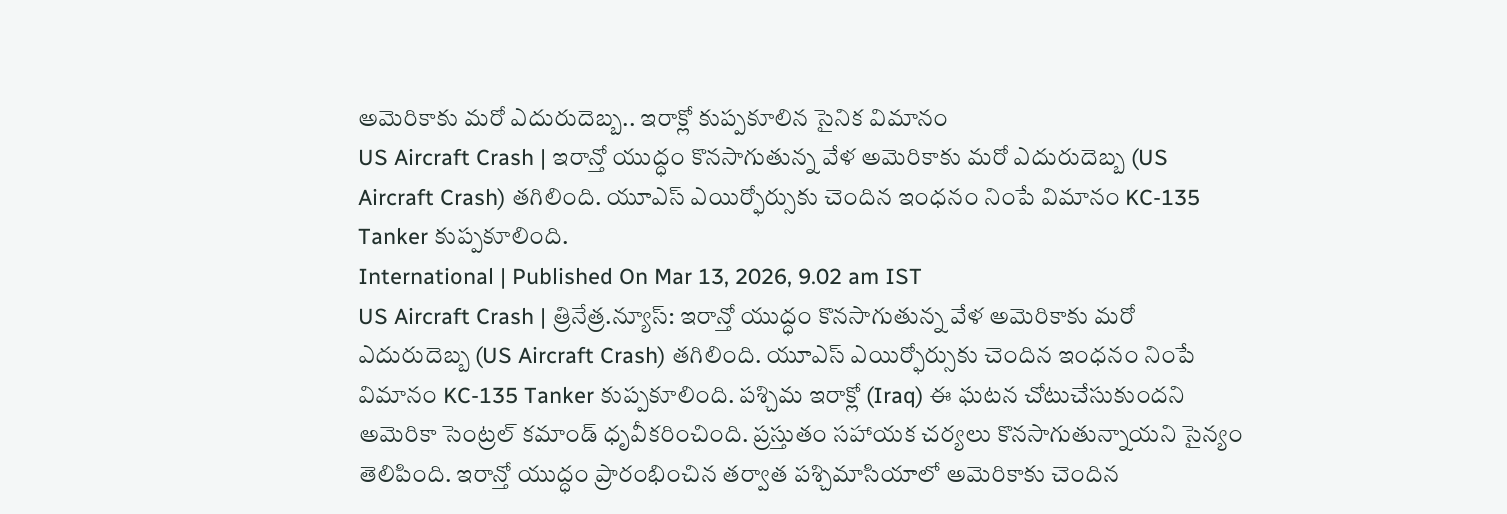అమెరికాకు మరో ఎదురుదెబ్బ.. ఇరాక్లో కుప్పకూలిన సైనిక విమానం
US Aircraft Crash | ఇరాన్తో యుద్ధం కొనసాగుతున్న వేళ అమెరికాకు మరో ఎదురుదెబ్బ (US Aircraft Crash) తగిలింది. యూఎస్ ఎయిర్ఫోర్సుకు చెందిన ఇంధనం నింపే విమానం KC-135 Tanker కుప్పకూలింది.
International | Published On Mar 13, 2026, 9.02 am IST
US Aircraft Crash | త్రినేత్ర.న్యూస్: ఇరాన్తో యుద్ధం కొనసాగుతున్న వేళ అమెరికాకు మరో ఎదురుదెబ్బ (US Aircraft Crash) తగిలింది. యూఎస్ ఎయిర్ఫోర్సుకు చెందిన ఇంధనం నింపే విమానం KC-135 Tanker కుప్పకూలింది. పశ్చిమ ఇరాక్లో (Iraq) ఈ ఘటన చోటుచేసుకుందని అమెరికా సెంట్రల్ కమాండ్ ధృవీకరించింది. ప్రస్తుతం సహాయక చర్యలు కొనసాగుతున్నాయని సైన్యం తెలిపింది. ఇరాన్తో యుద్ధం ప్రారంభించిన తర్వాత పశ్చిమాసియాలో అమెరికాకు చెందిన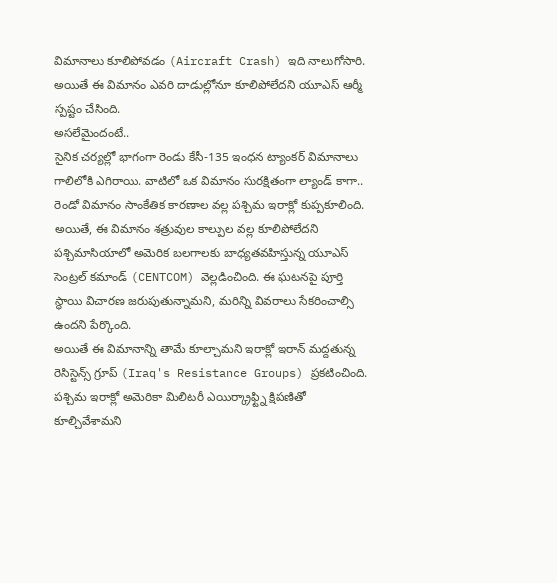విమానాలు కూలిపోవడం (Aircraft Crash) ఇది నాలుగోసారి. అయితే ఈ విమానం ఎవరి దాడుల్లోనూ కూలిపోలేదని యూఎస్ ఆర్మీ స్పష్టం చేసింది.
అసలేమైందంటే..
సైనిక చర్యల్లో భాగంగా రెండు కేసీ-135 ఇంధన ట్యాంకర్ విమానాలు గాలిలోకి ఎగిరాయి. వాటిలో ఒక విమానం సురక్షితంగా ల్యాండ్ కాగా.. రెండో విమానం సాంకేతిక కారణాల వల్ల పశ్చిమ ఇరాక్లో కుప్పకూలింది. అయితే, ఈ విమానం శత్రువుల కాల్పుల వల్ల కూలిపోలేదని పశ్చిమాసియాలో అమెరిక బలగాలకు బాధ్యతవహిస్తున్న యూఎస్ సెంట్రల్ కమాండ్ (CENTCOM) వెల్లడించింది. ఈ ఘటనపై పూర్తి స్థాయి విచారణ జరుపుతున్నామని, మరిన్ని వివరాలు సేకరించాల్సి ఉందని పేర్కొంది.
అయితే ఈ విమానాన్ని తామే కూల్చామని ఇరాక్లో ఇరాన్ మద్దతున్న రెసిస్టెన్స్ గ్రూప్ (Iraq's Resistance Groups) ప్రకటించింది. పశ్చిమ ఇరాక్లో అమెరికా మిలిటరీ ఎయిర్క్రాఫ్ట్ని క్షిపణితో కూల్చివేశామని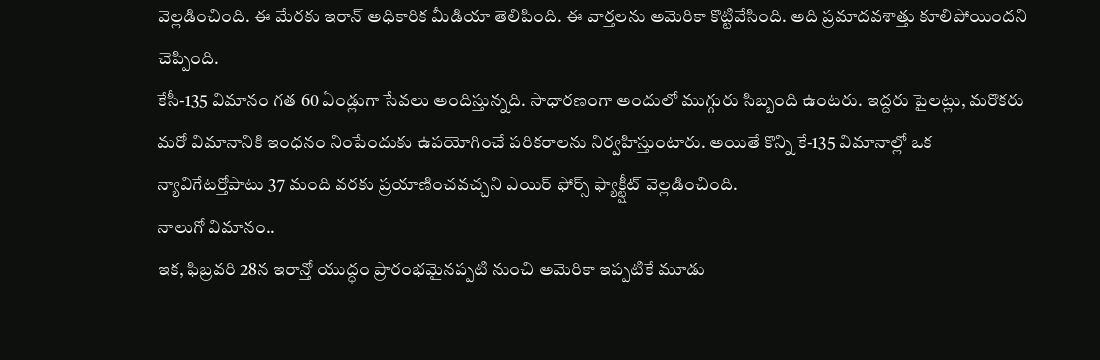వెల్లడించింది. ఈ మేరకు ఇరాన్ అధికారిక మీడియా తెలిపింది. ఈ వార్తలను అమెరికా కొట్టివేసింది. అది ప్రమాదవశాత్తు కూలిపోయిందని చెప్పింది.
కేసీ-135 విమానం గత 60 ఏండ్లుగా సేవలు అందిస్తున్నది. సాధారణంగా అందులో ముగ్గురు సిబ్బంది ఉంటరు. ఇద్దరు పైలట్లు, మరొకరు మరో విమానానికి ఇంధనం నింపేందుకు ఉపయోగించే పరికరాలను నిర్వహిస్తుంటారు. అయితే కొన్ని కే-135 విమానాల్లో ఒక న్యావిగేటర్తోపాటు 37 మంది వరకు ప్రయాణించవచ్చని ఎయిర్ ఫోర్స్ ఫ్యాక్ట్షీట్ వెల్లడించింది.
నాలుగో విమానం..
ఇక, ఫిబ్రవరి 28న ఇరాన్తో యుద్ధం ప్రారంభమైనప్పటి నుంచి అమెరికా ఇప్పటికే మూడు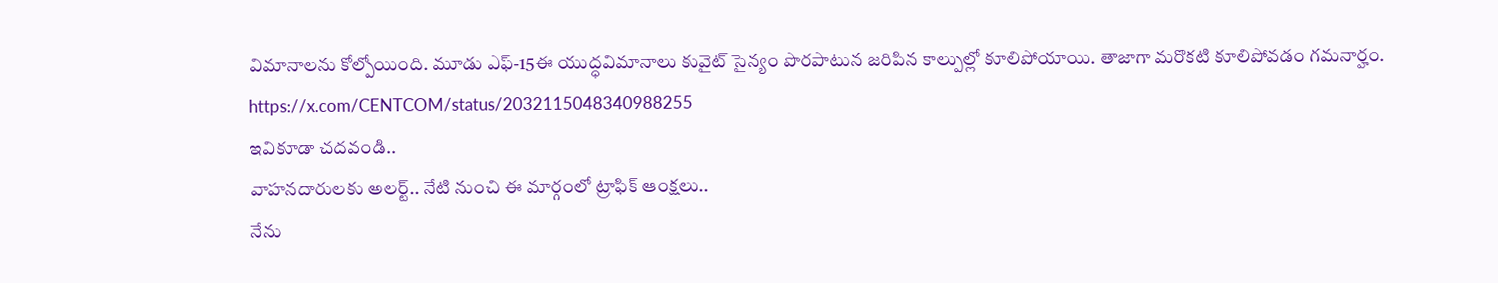విమానాలను కోల్పోయింది. మూడు ఎఫ్-15ఈ యుద్ధవిమానాలు కువైట్ సైన్యం పొరపాటున జరిపిన కాల్పుల్లో కూలిపోయాయి. తాజాగా మరొకటి కూలిపోవడం గమనార్హం.
https://x.com/CENTCOM/status/2032115048340988255
ఇవికూడా చదవండి..
వాహనదారులకు అలర్ట్.. నేటి నుంచి ఈ మార్గంలో ట్రాఫిక్ ఆంక్షలు..
నేను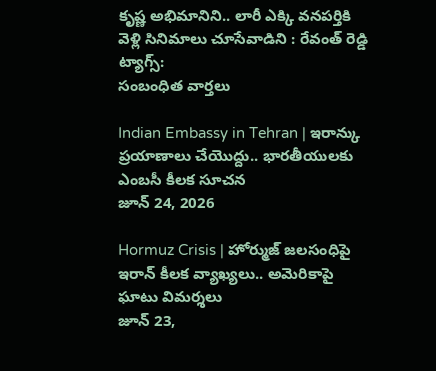కృష్ణ అభిమానిని.. లారీ ఎక్కి వనపర్తికి వెళ్లి సినిమాలు చూసేవాడిని : రేవంత్ రెడ్డి
ట్యాగ్స్:
సంబంధిత వార్తలు

Indian Embassy in Tehran | ఇరాన్కు ప్రయాణాలు చేయొద్దు.. భారతీయులకు ఎంబసీ కీలక సూచన
జూన్ 24, 2026

Hormuz Crisis | హోర్ముజ్ జలసంధిపై ఇరాన్ కీలక వ్యాఖ్యలు.. అమెరికాపై ఘాటు విమర్శలు
జూన్ 23,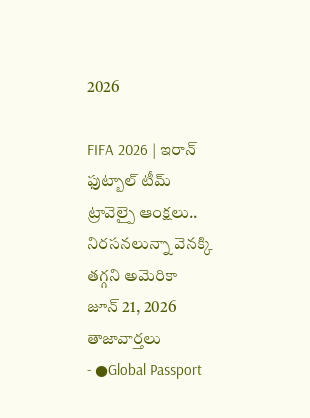2026

FIFA 2026 | ఇరాన్ ఫుట్బాల్ టీమ్ ట్రావెల్పై ఆంక్షలు.. నిరసనలున్నా వెనక్కి తగ్గని అమెరికా
జూన్ 21, 2026
తాజావార్తలు
- ●Global Passport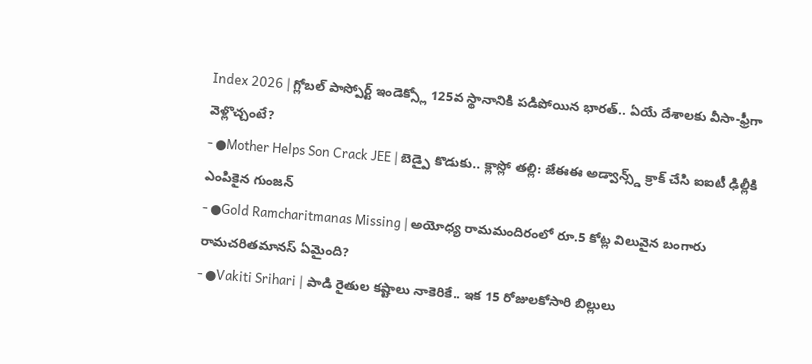Index 2026 | గ్లోబల్ పాస్పోర్ట్ ఇండెక్స్లో 125వ స్థానానికి పడిపోయిన భారత్.. ఏయే దేశాలకు వీసా-ఫ్రీగా వెళ్లొచ్చంటే?
- ●Mother Helps Son Crack JEE | బెడ్పై కొడుకు.. క్లాస్లో తల్లి: జేఈఈ అడ్వాన్స్డ్ క్రాక్ చేసి ఐఐటీ ఢిల్లీకి ఎంపికైన గుంజన్
- ●Gold Ramcharitmanas Missing | అయోధ్య రామమందిరంలో రూ.5 కోట్ల విలువైన బంగారు రామచరితమానస్ ఏమైంది?
- ●Vakiti Srihari | పాడి రైతుల కష్టాలు నాకెరికే.. ఇక 15 రోజులకోసారి బిల్లులు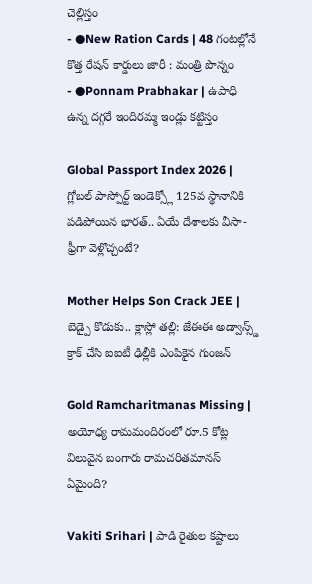చెల్లిస్తం
- ●New Ration Cards | 48 గంటల్లోనే కొత్త రేషన్ కార్డులు జారీ : మంత్రి పొన్నం
- ●Ponnam Prabhakar | ఉపాధి ఉన్న దగ్గరే ఇందిరమ్మ ఇండ్లు కట్టిస్తం

Global Passport Index 2026 | గ్లోబల్ పాస్పోర్ట్ ఇండెక్స్లో 125వ స్థానానికి పడిపోయిన భారత్.. ఏయే దేశాలకు వీసా-ఫ్రీగా వెళ్లొచ్చంటే?

Mother Helps Son Crack JEE | బెడ్పై కొడుకు.. క్లాస్లో తల్లి: జేఈఈ అడ్వాన్స్డ్ క్రాక్ చేసి ఐఐటీ ఢిల్లీకి ఎంపికైన గుంజన్

Gold Ramcharitmanas Missing | అయోధ్య రామమందిరంలో రూ.5 కోట్ల విలువైన బంగారు రామచరితమానస్ ఏమైంది?

Vakiti Srihari | పాడి రైతుల కష్టాలు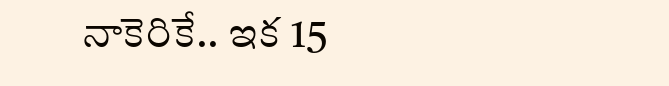నాకెరికే.. ఇక 15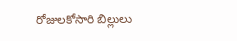రోజులకోసారి బిల్లులు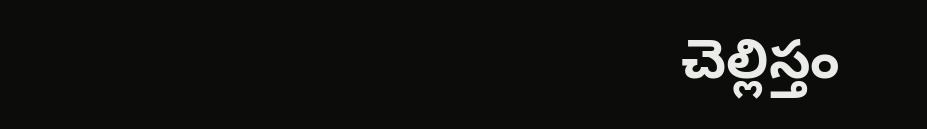చెల్లిస్తం